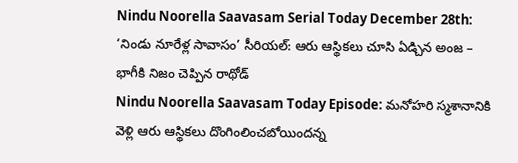Nindu Noorella Saavasam Serial Today December 28th: ‘నిండు నూరేళ్ల సావాసం’ సీరియల్: ఆరు ఆస్థికలు చూసి ఏడ్చిన అంజ – భాగీకి నిజం చెప్పిన రాథోడ్
Nindu Noorella Saavasam Today Episode: మనోహరి స్మశానానికి వెళ్లి ఆరు ఆస్థికలు దొంగింలించబోయిందన్న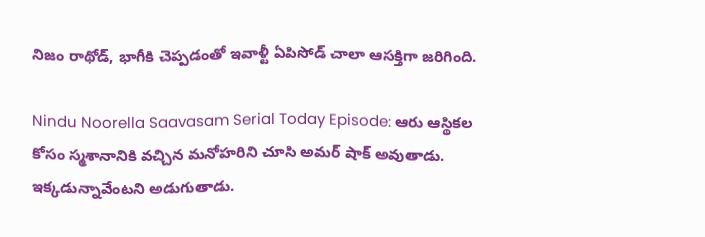నిజం రాథోడ్, భాగీకి చెప్పడంతో ఇవాళ్టీ ఏపిసోడ్ చాలా ఆసక్తిగా జరిగింది.

Nindu Noorella Saavasam Serial Today Episode: ఆరు ఆస్థికల కోసం స్మశానానికి వచ్చిన మనోహరిని చూసి అమర్ షాక్ అవుతాడు. ఇక్కడున్నావేంటని అడుగుతాడు.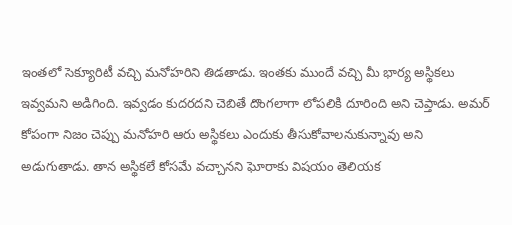ఇంతలో సెక్యూరిటీ వచ్చి మనోహరిని తిడతాడు. ఇంతకు ముందే వచ్చి మీ భార్య అస్థికలు ఇవ్వమని అడిగింది. ఇవ్వడం కుదరదని చెబితే దొంగలాగా లోపలికి దూరింది అని చెప్తాడు. అమర్ కోపంగా నిజం చెప్పు మనోహరి ఆరు అస్థికలు ఎందుకు తీసుకోవాలనుకున్నావు అని అడుగుతాడు. తాన అస్థికలే కోసమే వచ్చానని ఘోరాకు విషయం తెలియక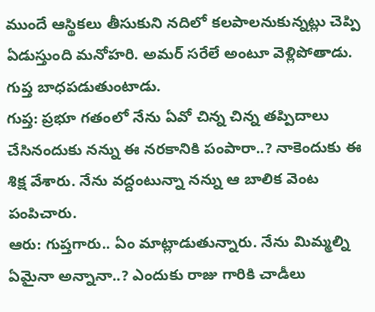ముందే ఆస్థికలు తీసుకుని నదిలో కలపాలనుకున్నట్లు చెప్పి ఏడుస్తుంది మనోహరి. అమర్ సరేలే అంటూ వెళ్లిపోతాడు. గుప్త బాధపడుతుంటాడు.
గుప్త: ప్రభూ గతంలో నేను ఏవో చిన్న చిన్న తప్పిదాలు చేసినందుకు నన్ను ఈ నరకానికి పంపారా..? నాకెందుకు ఈ శిక్ష వేశారు. నేను వద్దంటున్నా నన్ను ఆ బాలిక వెంట పంపిచారు.
ఆరు: గుప్తగారు.. ఏం మాట్లాడుతున్నారు. నేను మిమ్మల్ని ఏమైనా అన్నానా..? ఎందుకు రాజు గారికి చాడీలు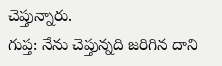చెప్తున్నారు.
గుప్త: నేను చెప్తున్నది జరిగిన దాని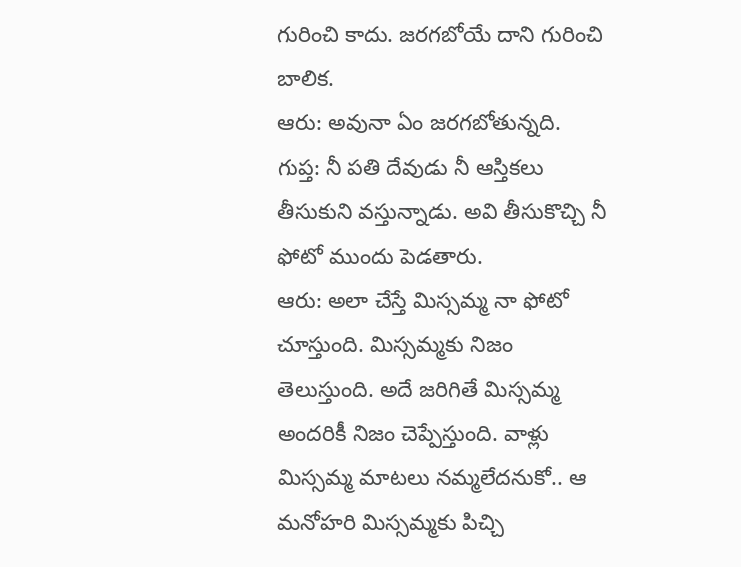గురించి కాదు. జరగబోయే దాని గురించి బాలిక.
ఆరు: అవునా ఏం జరగబోతున్నది.
గుప్త: నీ పతి దేవుడు నీ ఆస్తికలు తీసుకుని వస్తున్నాడు. అవి తీసుకొచ్చి నీ ఫోటో ముందు పెడతారు.
ఆరు: అలా చేస్తే మిస్సమ్మ నా ఫోటో చూస్తుంది. మిస్సమ్మకు నిజం తెలుస్తుంది. అదే జరిగితే మిస్సమ్మ అందరికీ నిజం చెప్పేస్తుంది. వాళ్లు మిస్సమ్మ మాటలు నమ్మలేదనుకో.. ఆ మనోహరి మిస్సమ్మకు పిచ్చి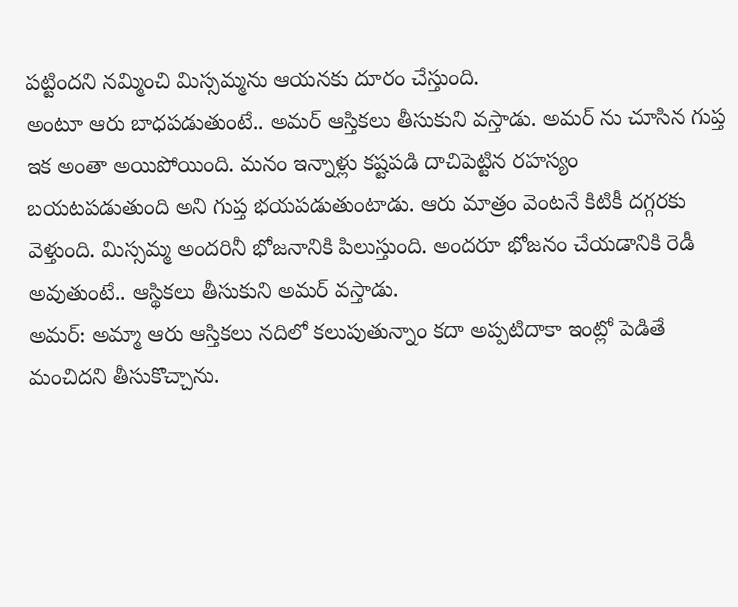పట్టిందని నమ్మించి మిస్సమ్మను ఆయనకు దూరం చేస్తుంది.
అంటూ ఆరు బాధపడుతుంటే.. అమర్ ఆస్తికలు తీసుకుని వస్తాడు. అమర్ ను చూసిన గుప్త ఇక అంతా అయిపోయింది. మనం ఇన్నాళ్లు కష్టపడి దాచిపెట్టిన రహస్యం బయటపడుతుంది అని గుప్త భయపడుతుంటాడు. ఆరు మాత్రం వెంటనే కిటికీ దగ్గరకు వెళ్తుంది. మిస్సమ్మ అందరినీ భోజనానికి పిలుస్తుంది. అందరూ భోజనం చేయడానికి రెడీ అవుతుంటే.. ఆస్థికలు తీసుకుని అమర్ వస్తాడు.
అమర్: అమ్మా ఆరు ఆస్తికలు నదిలో కలుపుతున్నాం కదా అప్పటిదాకా ఇంట్లో పెడితే మంచిదని తీసుకొచ్చాను.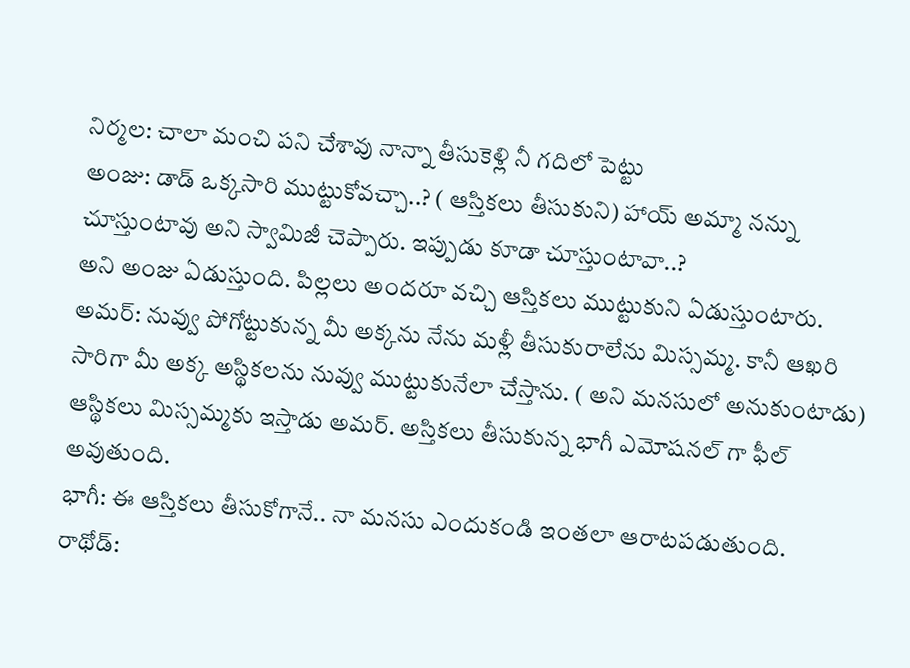నిర్మల: చాలా మంచి పని చేశావు నాన్నా తీసుకెళ్లి నీ గదిలో పెట్టు
అంజు: డాడ్ ఒక్కసారి ముట్టుకోవచ్చా..? ( ఆస్తికలు తీసుకుని) హాయ్ అమ్మా నన్ను చూస్తుంటావు అని స్వామిజీ చెప్పారు. ఇప్పుడు కూడా చూస్తుంటావా..?
అని అంజు ఏడుస్తుంది. పిల్లలు అందరూ వచ్చి ఆస్తికలు ముట్టుకుని ఏడుస్తుంటారు.
అమర్: నువ్వు పోగోట్టుకున్న మీ అక్కను నేను మళ్లీ తీసుకురాలేను మిస్సమ్మ. కానీ ఆఖరి సారిగా మీ అక్క అస్థికలను నువ్వు ముట్టుకునేలా చేస్తాను. ( అని మనసులో అనుకుంటాడు)
ఆస్థికలు మిస్సమ్మకు ఇస్తాడు అమర్. అస్తికలు తీసుకున్న భాగీ ఎమోషనల్ గా ఫీల్ అవుతుంది.
భాగీ: ఈ ఆస్తికలు తీసుకోగానే.. నా మనసు ఎందుకండి ఇంతలా ఆరాటపడుతుంది.
రాథోడ్: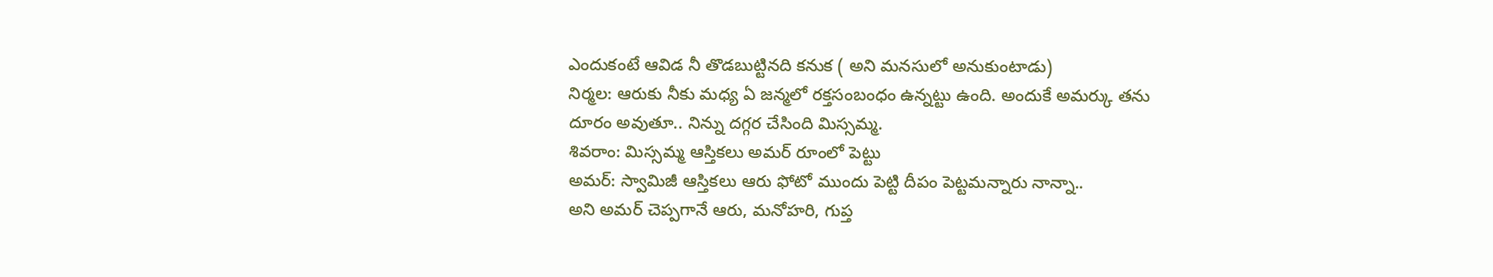ఎందుకంటే ఆవిడ నీ తొడబుట్టినది కనుక ( అని మనసులో అనుకుంటాడు)
నిర్మల: ఆరుకు నీకు మధ్య ఏ జన్మలో రక్తసంబంధం ఉన్నట్టు ఉంది. అందుకే అమర్కు తను దూరం అవుతూ.. నిన్ను దగ్గర చేసింది మిస్సమ్మ.
శివరాం: మిస్సమ్మ ఆస్తికలు అమర్ రూంలో పెట్టు
అమర్: స్వామిజీ ఆస్తికలు ఆరు ఫోటో ముందు పెట్టి దీపం పెట్టమన్నారు నాన్నా..
అని అమర్ చెప్పగానే ఆరు, మనోహరి, గుప్త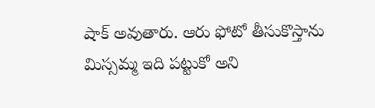షాక్ అవుతారు. ఆరు ఫోటో తీసుకొస్తాను మిస్సమ్మ ఇది పట్టుకో అని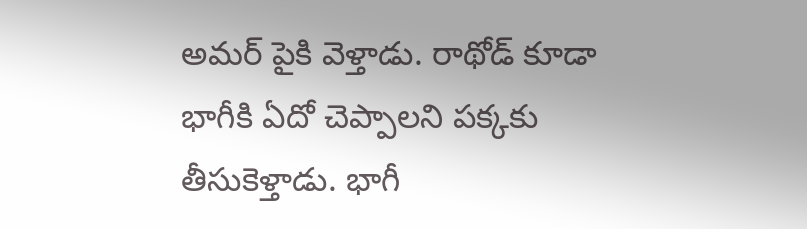అమర్ పైకి వెళ్తాడు. రాథోడ్ కూడా భాగీకి ఏదో చెప్పాలని పక్కకు తీసుకెళ్తాడు. భాగీ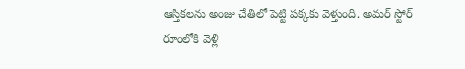ఆస్తికలను అంజు చేతిలో పెట్టి పక్కకు వెళ్తుంది. అమర్ స్టోర్ రూంలోకి వెళ్లి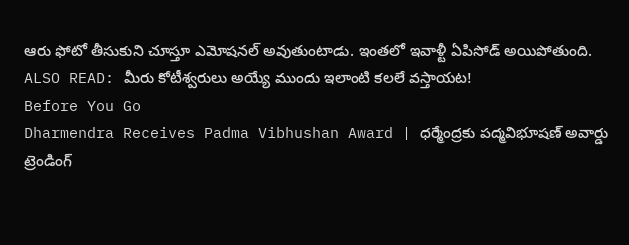ఆరు ఫోటో తీసుకుని చూస్తూ ఎమోషనల్ అవుతుంటాడు. ఇంతలో ఇవాళ్టీ ఏపిసోడ్ అయిపోతుంది.
ALSO READ: మీరు కోటీశ్వరులు అయ్యే ముందు ఇలాంటి కలలే వస్తాయట!
Before You Go
Dharmendra Receives Padma Vibhushan Award | ధర్మేంద్రకు పద్మవిభూషణ్ అవార్డు
ట్రెండింగ్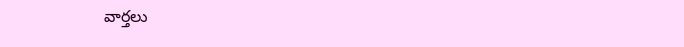వార్తలు